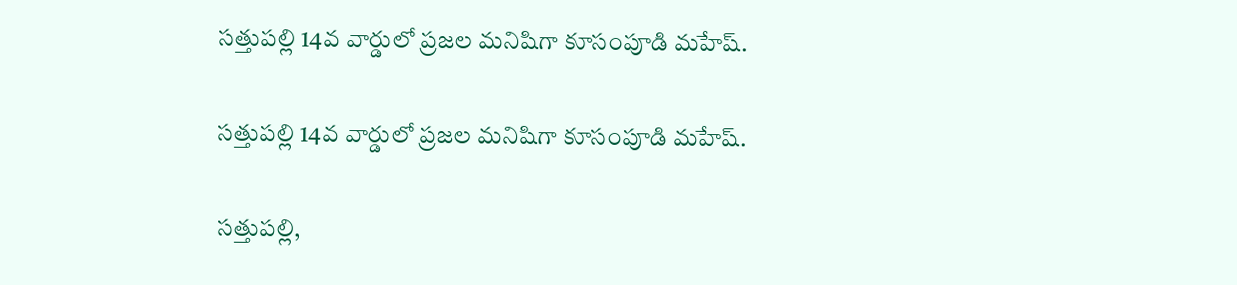సత్తుపల్లి 14వ వార్డులో ప్రజల మనిషిగా కూసంపూడి మహేష్.

సత్తుపల్లి 14వ వార్డులో ప్రజల మనిషిగా కూసంపూడి మహేష్.

సత్తుపల్లి,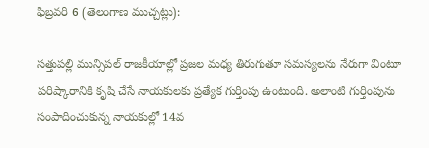ఫిబ్రవరి 6 (తెలంగాణ ముచ్చట్లు):

సత్తుపల్లి మున్సిపల్ రాజకీయాల్లో ప్రజల మధ్య తిరుగుతూ సమస్యలను నేరుగా వింటూ పరిష్కారానికి కృషి చేసే నాయకులకు ప్రత్యేక గుర్తింపు ఉంటుంది. అలాంటి గుర్తింపును సంపాదించుకున్న నాయకుల్లో 14వ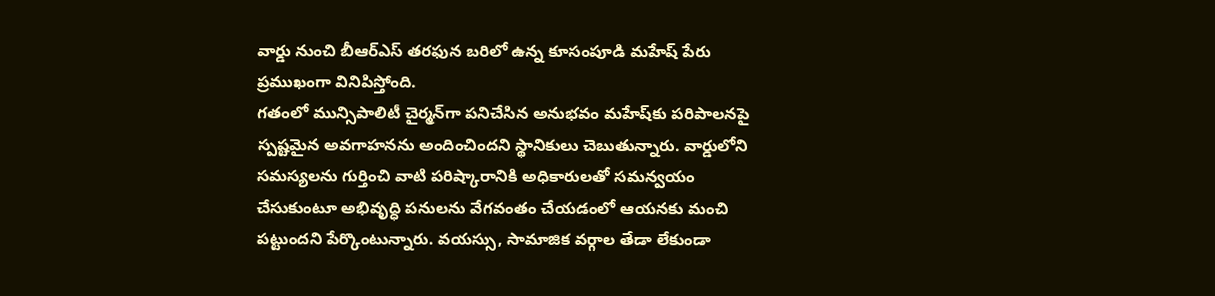వార్డు నుంచి బీఆర్ఎస్ తరఫున బరిలో ఉన్న కూసంపూడి మహేష్ పేరు ప్రముఖంగా వినిపిస్తోంది.
గతంలో మున్సిపాలిటీ చైర్మన్‌గా పనిచేసిన అనుభవం మహేష్‌కు పరిపాలనపై స్పష్టమైన అవగాహనను అందించిందని స్థానికులు చెబుతున్నారు. వార్డులోని సమస్యలను గుర్తించి వాటి పరిష్కారానికి అధికారులతో సమన్వయం చేసుకుంటూ అభివృద్ధి పనులను వేగవంతం చేయడంలో ఆయనకు మంచి పట్టుందని పేర్కొంటున్నారు. వయస్సు, సామాజిక వర్గాల తేడా లేకుండా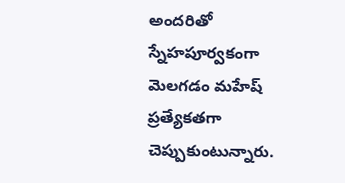అందరితో స్నేహపూర్వకంగా మెలగడం మహేష్ ప్రత్యేకతగా చెప్పుకుంటున్నారు.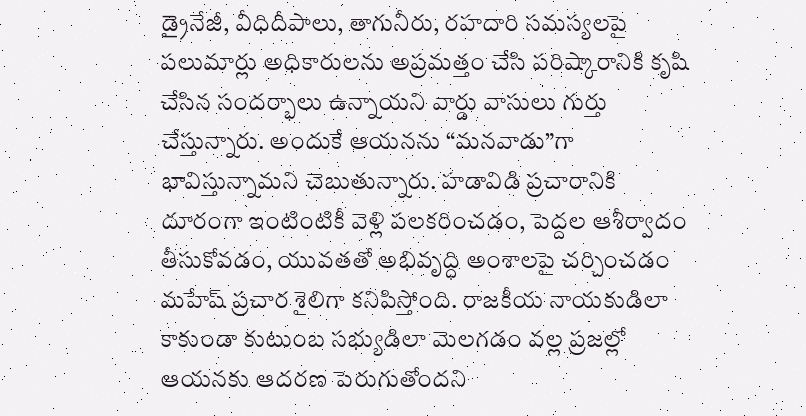డ్రైనేజీ, వీధిదీపాలు, తాగునీరు, రహదారి సమస్యలపై పలుమార్లు అధికారులను అప్రమత్తం చేసి పరిష్కారానికి కృషి చేసిన సందర్భాలు ఉన్నాయని వార్డు వాసులు గుర్తు చేస్తున్నారు. అందుకే ఆయనను “మనవాడు”గా భావిస్తున్నామని చెబుతున్నారు. హడావిడి ప్రచారానికి దూరంగా ఇంటింటికీ వెళ్లి పలకరించడం, పెద్దల ఆశీర్వాదం తీసుకోవడం, యువతతో అభివృద్ధి అంశాలపై చర్చించడం మహేష్ ప్రచార శైలిగా కనిపిస్తోంది. రాజకీయ నాయకుడిలా కాకుండా కుటుంబ సభ్యుడిలా మెలగడం వల్ల ప్రజల్లో ఆయనకు ఆదరణ పెరుగుతోందని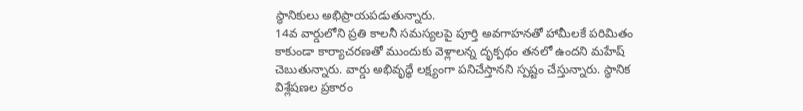స్థానికులు అభిప్రాయపడుతున్నారు.
14వ వార్డులోని ప్రతి కాలనీ సమస్యలపై పూర్తి అవగాహనతో హామీలకే పరిమితం కాకుండా కార్యాచరణతో ముందుకు వెళ్లాలన్న దృక్పథం తనలో ఉందని మహేష్ చెబుతున్నారు. వార్డు అభివృద్ధే లక్ష్యంగా పనిచేస్తానని స్పష్టం చేస్తున్నారు. స్థానిక విశ్లేషణల ప్రకారం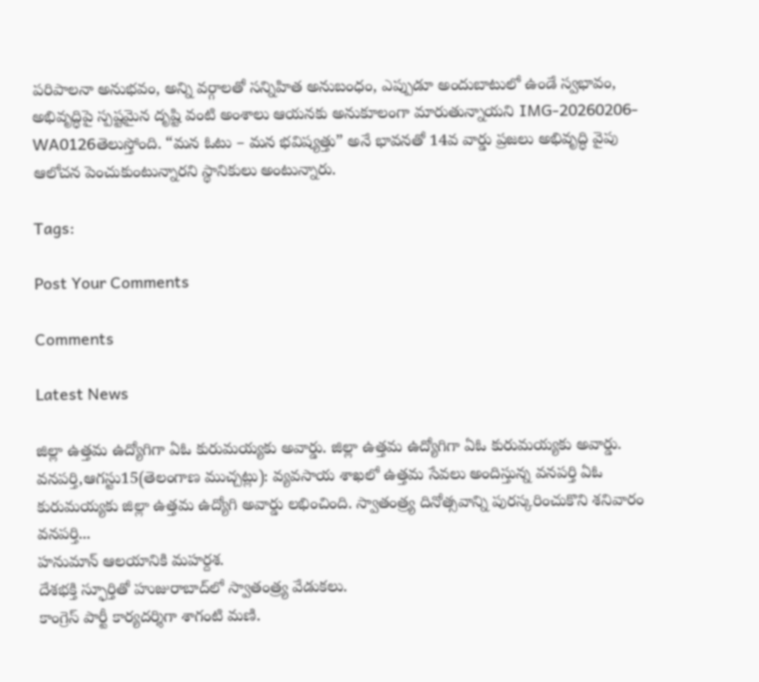పరిపాలనా అనుభవం, అన్ని వర్గాలతో సన్నిహిత అనుబంధం, ఎప్పుడూ అందుబాటులో ఉండే స్వభావం, అభివృద్ధిపై స్పష్టమైన దృష్టి వంటి అంశాలు ఆయనకు అనుకూలంగా మారుతున్నాయని IMG-20260206-WA0126తెలుస్తోంది. “మన ఓటు – మన భవిష్యత్తు” అనే భావనతో 14వ వార్డు ప్రజలు అభివృద్ధి వైపు ఆలోచన పెంచుకుంటున్నారని స్థానికులు అంటున్నారు.

Tags:

Post Your Comments

Comments

Latest News

జిల్లా ఉత్తమ ఉద్యోగిగా ఏఓ కురుమయ్యకు అవార్డు. జిల్లా ఉత్తమ ఉద్యోగిగా ఏఓ కురుమయ్యకు అవార్డు.
వనపర్తి,ఆగస్టు15(తెలంగాణ ముచ్చట్లు): వ్యవసాయ శాఖలో ఉత్తమ సేవలు అందిస్తున్న వనపర్తి ఏఓ కురుమయ్యకు జిల్లా ఉత్తమ ఉద్యోగి అవార్డు లభించింది. స్వాతంత్ర్య దినోత్సవాన్ని పురస్కరించుకొని శనివారం వనపర్తి...
హనుమాన్ ఆలయానికి మహర్దశ.
దేశభక్తి స్ఫూర్తితో హుజురాబాద్‌లో స్వాతంత్ర్య వేడుకలు.
కాంగ్రెస్ పార్టీ కార్యదర్శిగా శాగంటి మణి.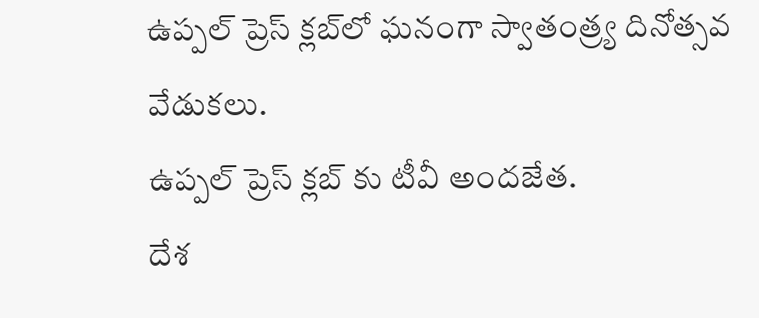ఉప్పల్ ప్రెస్ క్లబ్‌లో ఘనంగా స్వాతంత్ర్య దినోత్సవ వేడుకలు.
ఉప్పల్ ప్రెస్ క్లబ్‌ కు టీవీ అందజేత.
దేశ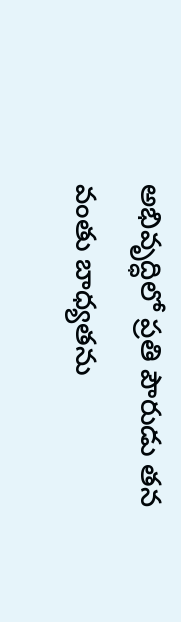అభివృద్ధిలో ప్రతి పౌరుడు తన వంతు బాధ్యతను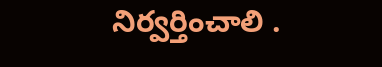నిర్వర్తించాలి .